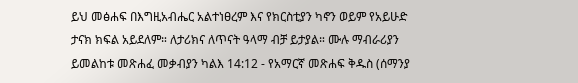ይህ መፅሐፍ በእግዚአብሔር አልተነፀረም እና የክርስቲያን ካኖን ወይም የአይሁድ ታናክ ክፍል አይደለም። ለታሪክና ለጥናት ዓላማ ብቻ ይታያል። ሙሉ ማብራሪያን ይመልከቱ መጽሐፈ መቃብያን ካልእ 14:12 - የአማርኛ መጽሐፍ ቅዱስ (ሰማንያ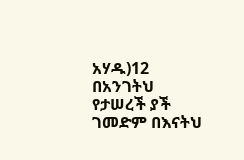አሃዱ)12 በአንገትህ የታሠረች ያች ገመድም በእናትህ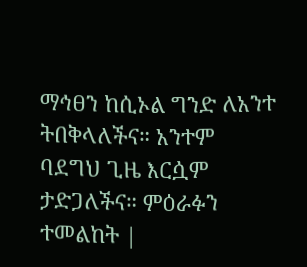ማኅፀን ከሲኦል ግንድ ለአንተ ትበቅላለችና። አንተም ባደግህ ጊዜ እርሷም ታድጋለችና። ምዕራፉን ተመልከት |